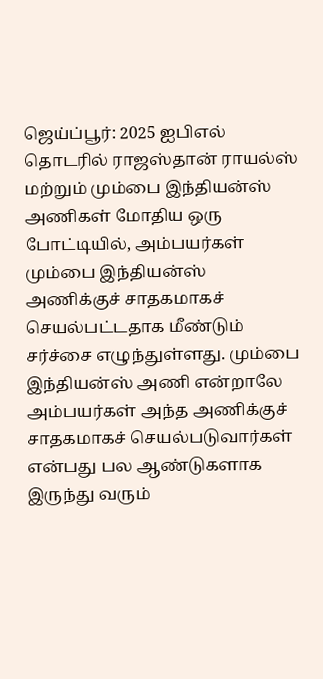ஜெய்ப்பூர்: 2025 ஐபிஎல் தொடரில் ராஜஸ்தான் ராயல்ஸ் மற்றும் மும்பை இந்தியன்ஸ் அணிகள் மோதிய ஒரு போட்டியில், அம்பயர்கள் மும்பை இந்தியன்ஸ் அணிக்குச் சாதகமாகச் செயல்பட்டதாக மீண்டும் சர்ச்சை எழுந்துள்ளது. மும்பை இந்தியன்ஸ் அணி என்றாலே அம்பயர்கள் அந்த அணிக்குச் சாதகமாகச் செயல்படுவார்கள் என்பது பல ஆண்டுகளாக இருந்து வரும்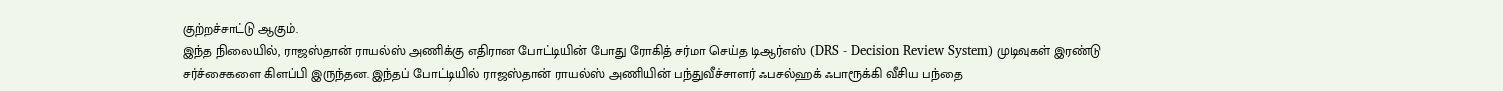குற்றச்சாட்டு ஆகும்.
இந்த நிலையில், ராஜஸ்தான் ராயல்ஸ் அணிக்கு எதிரான போட்டியின் போது ரோகித் சர்மா செய்த டிஆர்எஸ் (DRS - Decision Review System) முடிவுகள் இரண்டு சர்ச்சைகளை கிளப்பி இருந்தன. இந்தப் போட்டியில் ராஜஸ்தான் ராயல்ஸ் அணியின் பந்துவீச்சாளர் ஃபசல்ஹக் ஃபாரூக்கி வீசிய பந்தை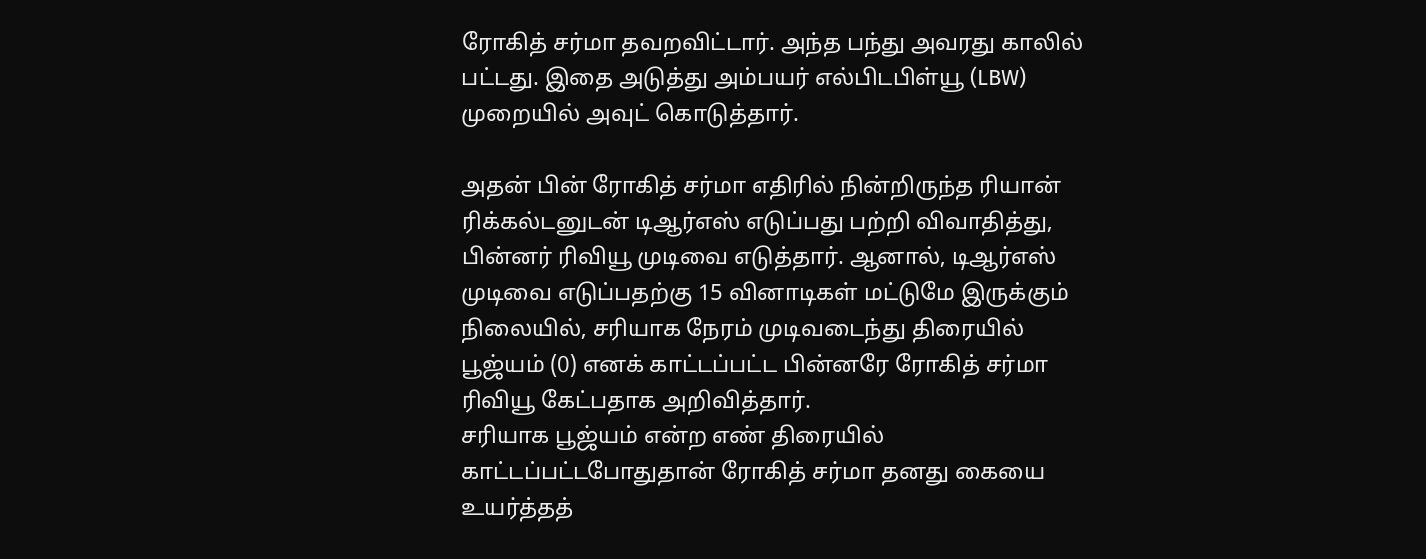ரோகித் சர்மா தவறவிட்டார். அந்த பந்து அவரது காலில் பட்டது. இதை அடுத்து அம்பயர் எல்பிடபிள்யூ (LBW) முறையில் அவுட் கொடுத்தார்.

அதன் பின் ரோகித் சர்மா எதிரில் நின்றிருந்த ரியான் ரிக்கல்டனுடன் டிஆர்எஸ் எடுப்பது பற்றி விவாதித்து, பின்னர் ரிவியூ முடிவை எடுத்தார். ஆனால், டிஆர்எஸ் முடிவை எடுப்பதற்கு 15 வினாடிகள் மட்டுமே இருக்கும் நிலையில், சரியாக நேரம் முடிவடைந்து திரையில் பூஜ்யம் (0) எனக் காட்டப்பட்ட பின்னரே ரோகித் சர்மா ரிவியூ கேட்பதாக அறிவித்தார்.
சரியாக பூஜ்யம் என்ற எண் திரையில் காட்டப்பட்டபோதுதான் ரோகித் சர்மா தனது கையை உயர்த்தத்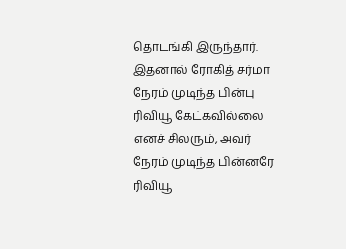தொடங்கி இருந்தார். இதனால் ரோகித் சர்மா நேரம் முடிந்த பின்பு ரிவியூ கேட்கவில்லை எனச் சிலரும், அவர் நேரம் முடிந்த பின்னரே ரிவியூ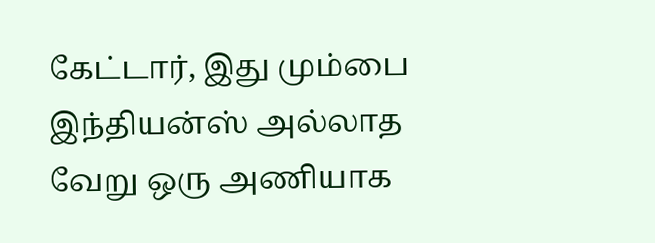கேட்டார், இது மும்பை இந்தியன்ஸ் அல்லாத வேறு ஒரு அணியாக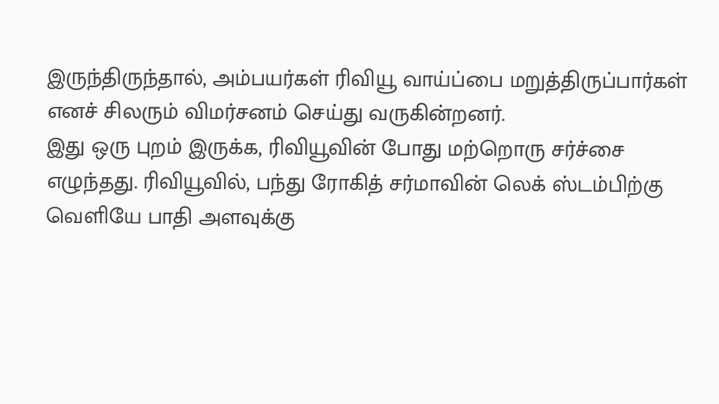இருந்திருந்தால், அம்பயர்கள் ரிவியூ வாய்ப்பை மறுத்திருப்பார்கள் எனச் சிலரும் விமர்சனம் செய்து வருகின்றனர்.
இது ஒரு புறம் இருக்க, ரிவியூவின் போது மற்றொரு சர்ச்சை எழுந்தது. ரிவியூவில், பந்து ரோகித் சர்மாவின் லெக் ஸ்டம்பிற்கு வெளியே பாதி அளவுக்கு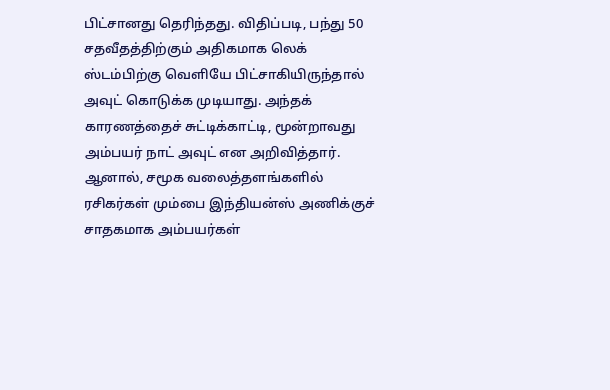பிட்சானது தெரிந்தது. விதிப்படி, பந்து 50 சதவீதத்திற்கும் அதிகமாக லெக் ஸ்டம்பிற்கு வெளியே பிட்சாகியிருந்தால் அவுட் கொடுக்க முடியாது. அந்தக் காரணத்தைச் சுட்டிக்காட்டி, மூன்றாவது அம்பயர் நாட் அவுட் என அறிவித்தார்.
ஆனால், சமூக வலைத்தளங்களில் ரசிகர்கள் மும்பை இந்தியன்ஸ் அணிக்குச் சாதகமாக அம்பயர்கள்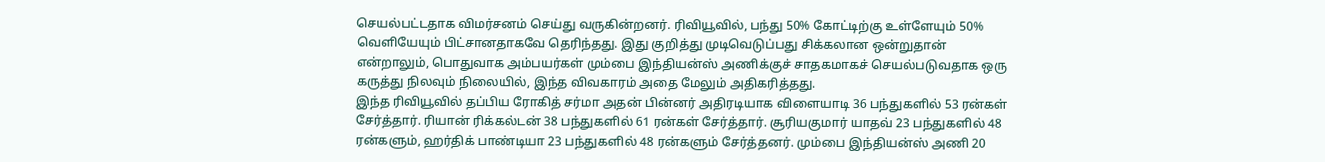செயல்பட்டதாக விமர்சனம் செய்து வருகின்றனர். ரிவியூவில், பந்து 50% கோட்டிற்கு உள்ளேயும் 50% வெளியேயும் பிட்சானதாகவே தெரிந்தது. இது குறித்து முடிவெடுப்பது சிக்கலான ஒன்றுதான் என்றாலும், பொதுவாக அம்பயர்கள் மும்பை இந்தியன்ஸ் அணிக்குச் சாதகமாகச் செயல்படுவதாக ஒரு கருத்து நிலவும் நிலையில், இந்த விவகாரம் அதை மேலும் அதிகரித்தது.
இந்த ரிவியூவில் தப்பிய ரோகித் சர்மா அதன் பின்னர் அதிரடியாக விளையாடி 36 பந்துகளில் 53 ரன்கள் சேர்த்தார். ரியான் ரிக்கல்டன் 38 பந்துகளில் 61 ரன்கள் சேர்த்தார். சூரியகுமார் யாதவ் 23 பந்துகளில் 48 ரன்களும், ஹர்திக் பாண்டியா 23 பந்துகளில் 48 ரன்களும் சேர்த்தனர். மும்பை இந்தியன்ஸ் அணி 20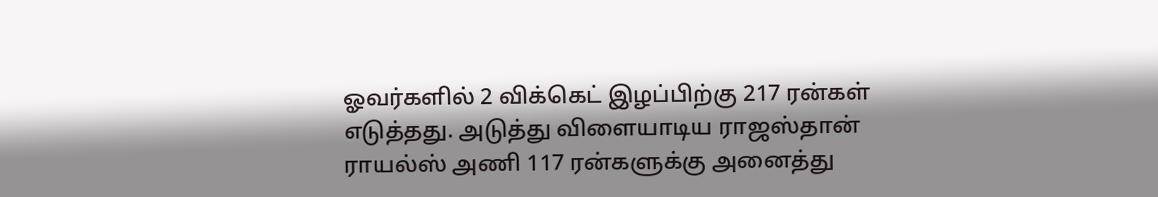ஓவர்களில் 2 விக்கெட் இழப்பிற்கு 217 ரன்கள் எடுத்தது. அடுத்து விளையாடிய ராஜஸ்தான் ராயல்ஸ் அணி 117 ரன்களுக்கு அனைத்து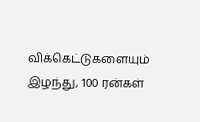விக்கெட்டுகளையும் இழந்து, 100 ரன்கள்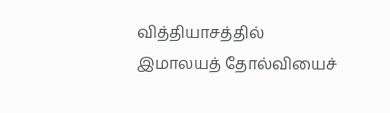வித்தியாசத்தில் இமாலயத் தோல்வியைச்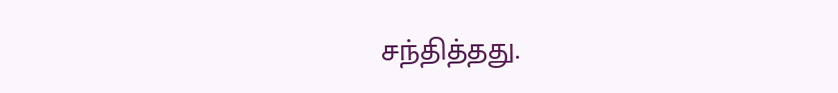சந்தித்தது.